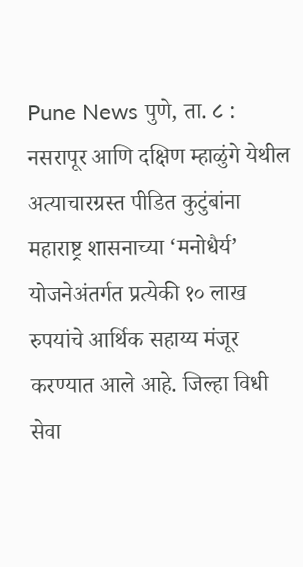Pune News पुणे, ता. ८ : नसरापूर आणि दक्षिण म्हाळुंगे येथील अत्याचारग्रस्त पीडित कुटुंबांना महाराष्ट्र शासनाच्या ‘मनोधैर्य’ योजनेअंतर्गत प्रत्येकी १० लाख रुपयांचे आर्थिक सहाय्य मंजूर करण्यात आले आहे. जिल्हा विधी सेवा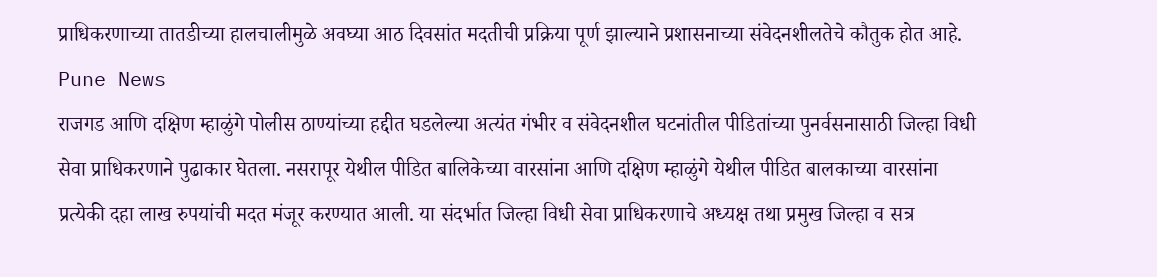प्राधिकरणाच्या तातडीच्या हालचालीमुळे अवघ्या आठ दिवसांत मदतीची प्रक्रिया पूर्ण झाल्याने प्रशासनाच्या संवेदनशीलतेचे कौतुक होत आहे. Pune News
राजगड आणि दक्षिण म्हाळुंगे पोलीस ठाण्यांच्या हद्दीत घडलेल्या अत्यंत गंभीर व संवेदनशील घटनांतील पीडितांच्या पुनर्वसनासाठी जिल्हा विधी सेवा प्राधिकरणाने पुढाकार घेतला. नसरापूर येथील पीडित बालिकेच्या वारसांना आणि दक्षिण म्हाळुंगे येथील पीडित बालकाच्या वारसांना प्रत्येकी दहा लाख रुपयांची मदत मंजूर करण्यात आली. या संदर्भात जिल्हा विधी सेवा प्राधिकरणाचे अध्यक्ष तथा प्रमुख जिल्हा व सत्र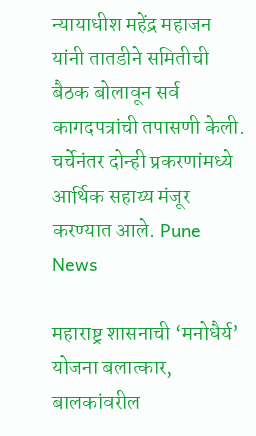न्यायाधीश महेंद्र महाजन यांनी तातडीने समितीची बैठक बोलावून सर्व कागदपत्रांची तपासणी केली. चर्चेनंतर दोन्ही प्रकरणांमध्ये आर्थिक सहाय्य मंजूर करण्यात आले. Pune News

महाराष्ट्र शासनाची ‘मनोधैर्य’ योजना बलात्कार, बालकांवरील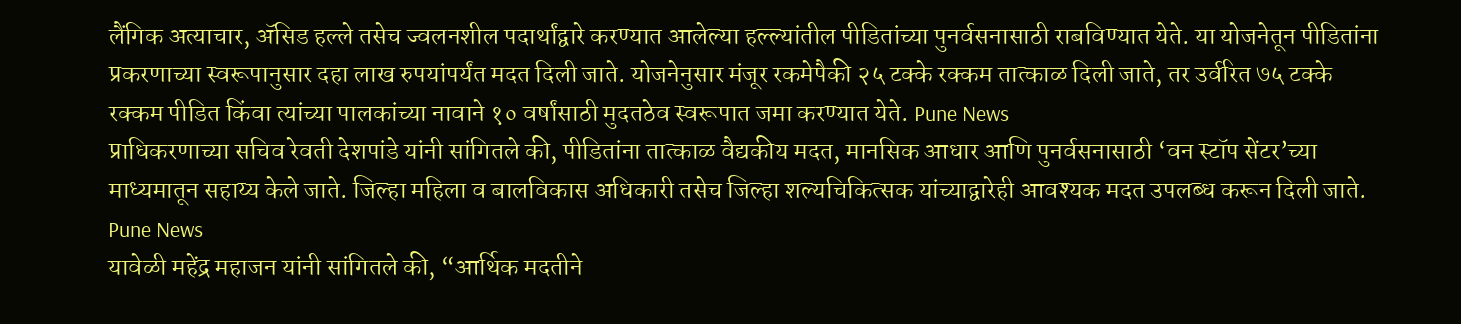लैंगिक अत्याचार, ॲसिड हल्ले तसेच ज्वलनशील पदार्थांद्वारे करण्यात आलेल्या हल्ल्यांतील पीडितांच्या पुनर्वसनासाठी राबविण्यात येते. या योजनेतून पीडितांना प्रकरणाच्या स्वरूपानुसार दहा लाख रुपयांपर्यंत मदत दिली जाते. योजनेनुसार मंजूर रकमेपैकी २५ टक्के रक्कम तात्काळ दिली जाते, तर उर्वरित ७५ टक्के रक्कम पीडित किंवा त्यांच्या पालकांच्या नावाने १० वर्षांसाठी मुदतठेव स्वरूपात जमा करण्यात येते. Pune News
प्राधिकरणाच्या सचिव रेवती देशपांडे यांनी सांगितले की, पीडितांना तात्काळ वैद्यकीय मदत, मानसिक आधार आणि पुनर्वसनासाठी ‘वन स्टॉप सेंटर’च्या माध्यमातून सहाय्य केले जाते. जिल्हा महिला व बालविकास अधिकारी तसेच जिल्हा शल्यचिकित्सक यांच्याद्वारेही आवश्यक मदत उपलब्ध करून दिली जाते. Pune News
यावेळी महेंद्र महाजन यांनी सांगितले की, “आर्थिक मदतीने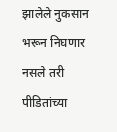झालेले नुकसान भरून निघणार नसले तरी पीडितांच्या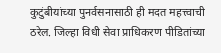कुटुंबीयांच्या पुनर्वसनासाठी ही मदत महत्त्वाची ठरेल. जिल्हा विधी सेवा प्राधिकरण पीडितांच्या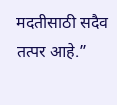मदतीसाठी सदैव तत्पर आहे.”